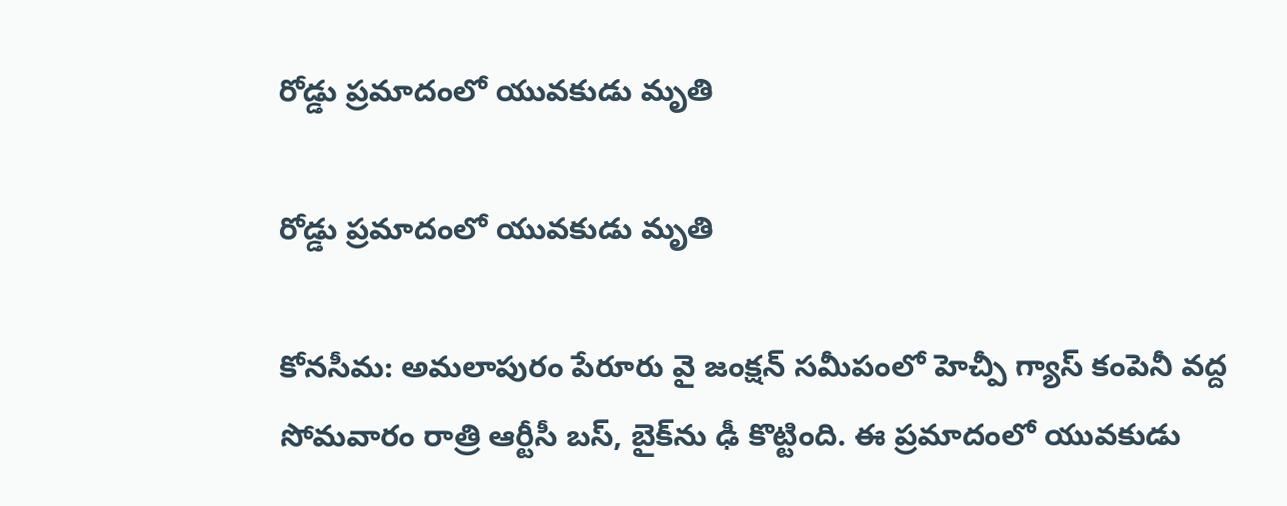రోడ్డు ప్రమాదంలో యువకుడు మృతి

రోడ్డు ప్రమాదంలో యువకుడు మృతి

కోనసీమ: అమలాపురం పేరూరు వై జంక్షన్ సమీపంలో హెచ్పీ గ్యాస్ కంపెనీ వద్ద సోమవారం రాత్రి ఆర్టీసీ బస్, బైక్‌ను ఢీ కొట్టింది. ఈ ప్రమాదంలో యువకుడు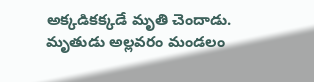అక్కడికక్కడే మృతి చెందాడు. మృతుడు అల్లవరం మండలం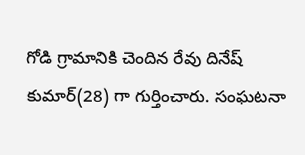గోడి గ్రామానికి చెందిన రేవు దినేష్ కుమార్(28) గా గుర్తించారు. సంఘటనా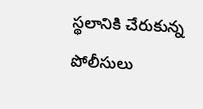స్థలానికి చేరుకున్న పోలీసులు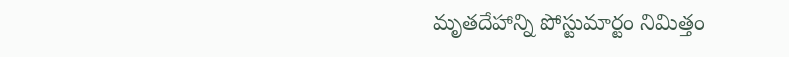మృతదేహాన్ని పోస్టుమార్టం నిమిత్తం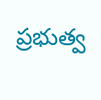ప్రభుత్వ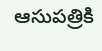ఆసుపత్రికి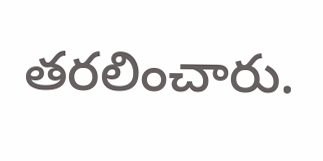తరలించారు.